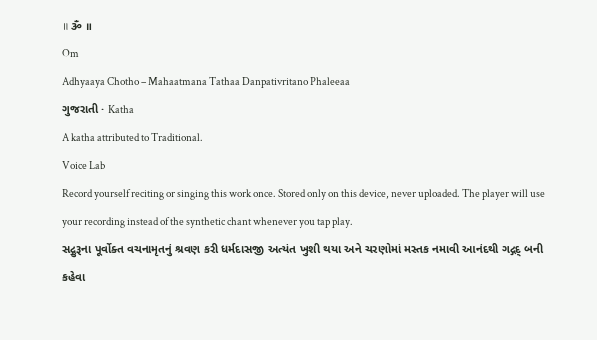॥ ૐ ॥
Om
Adhyaaya Chotho – Mahaatmana Tathaa Danpativritano Phaleeaa
ગુજરાતી · Katha
A katha attributed to Traditional.
Voice Lab
Record yourself reciting or singing this work once. Stored only on this device, never uploaded. The player will use your recording instead of the synthetic chant whenever you tap play.
સદ્ગુરૂના પૂર્વોક્ત વચનામૃતનું શ્રવણ કરી ધર્મદાસજી અત્યંત ખુશી થયા અને ચરણોમાં મસ્તક નમાવી આનંદથી ગદ્ગદ્ બની કહેવા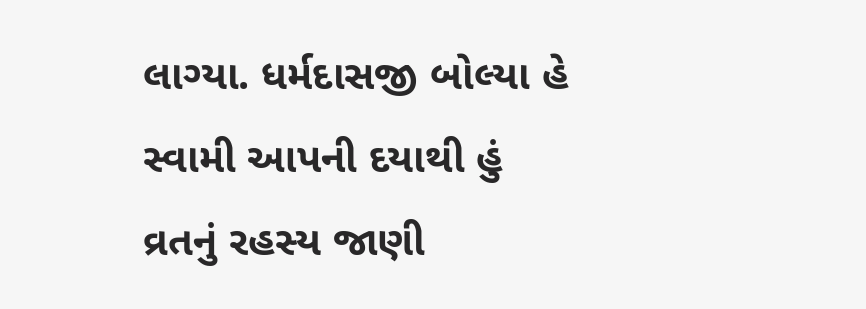લાગ્યા. ધર્મદાસજી બોલ્યા હે સ્વામી આપની દયાથી હું વ્રતનું રહસ્ય જાણી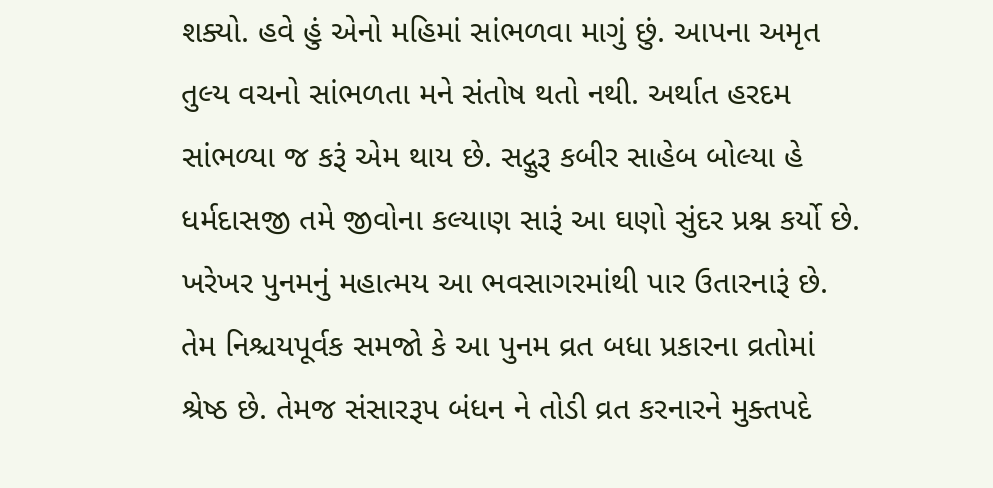શક્યો. હવે હું એનો મહિમાં સાંભળવા માગું છું. આપના અમૃત તુલ્ય વચનો સાંભળતા મને સંતોષ થતો નથી. અર્થાત હરદમ સાંભળ્યા જ કરૂં એમ થાય છે. સદ્ગુરૂ કબીર સાહેબ બોલ્યા હે ધર્મદાસજી તમે જીવોના કલ્યાણ સારૂં આ ઘણો સુંદર પ્રશ્ન કર્યો છે. ખરેખર પુનમનું મહાત્મય આ ભવસાગરમાંથી પાર ઉતારનારૂં છે. તેમ નિશ્ચયપૂર્વક સમજો કે આ પુનમ વ્રત બધા પ્રકારના વ્રતોમાં શ્રેષ્ઠ છે. તેમજ સંસારરૂપ બંધન ને તોડી વ્રત કરનારને મુક્તપદે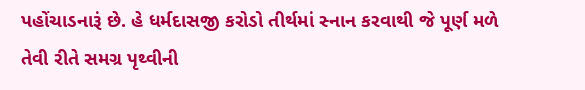પહોંચાડનારૂં છે. હે ધર્મદાસજી કરોડો તીર્થમાં સ્નાન કરવાથી જે પૂર્ણ મળે તેવી રીતે સમગ્ર પૃથ્વીની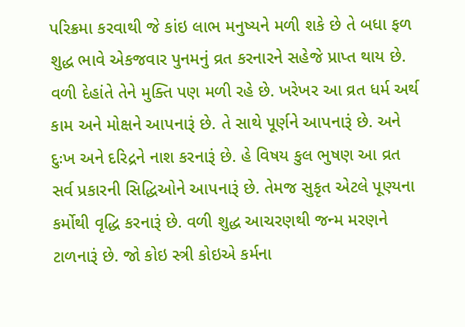પરિક્રમા કરવાથી જે કાંઇ લાભ મનુષ્યને મળી શકે છે તે બધા ફળ શુદ્ધ ભાવે એકજવાર પુનમનું વ્રત કરનારને સહેજે પ્રાપ્ત થાય છે. વળી દેહાંતે તેને મુક્તિ પણ મળી રહે છે. ખરેખર આ વ્રત ધર્મ અર્થ કામ અને મોક્ષને આપનારૂં છે. તે સાથે પૂર્ણને આપનારૂં છે. અને દુઃખ અને દરિદ્રને નાશ કરનારૂં છે. હે વિષય કુલ ભુષણ આ વ્રત સર્વ પ્રકારની સિદ્ધિઓને આપનારૂં છે. તેમજ સુકૃત એટલે પૂણ્યના કર્મોથી વૃદ્ધિ કરનારૂં છે. વળી શુદ્ધ આચરણથી જન્મ મરણને ટાળનારૂં છે. જો કોઇ સ્ત્રી કોઇએ કર્મના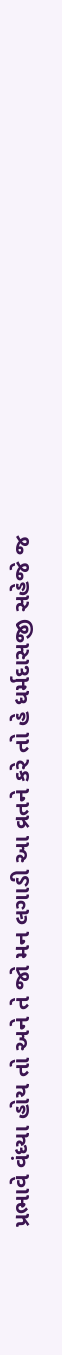પ્રભાવે વંધ્યા હોય તો અને તે જો મન લગાડી આ વ્રતને કરે તો હે ધર્મદાસજી સહેજે જ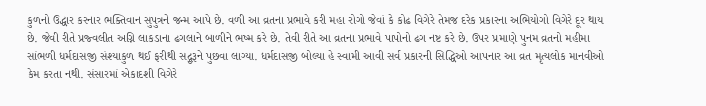કુળનો ઉદ્ધાર કરનાર ભક્તિવાન સુપુત્રને જન્મ આપે છે. વળી આ વ્રતના પ્રભાવે કરી મહા રોગો જેવાં કે કોઢ વિગેરે તેમજ દરેક પ્રકારના અભિયોગો વિગેરે દૂર થાય છે. જેવી રીતે પ્રજ્વલીત અગ્નિ લાકડાના ઢગલાને બાળીને ભષ્મ કરે છે. તેવી રીતે આ વ્રતના પ્રભાવે પાપોનો ઢગ નષ્ટ કરે છે. ઉપર પ્રમાણે પુનમ વ્રતનો મહીમા સાંભળી ધર્મદાસજી સંશ્યાકુળ થઈ ફરીથી સદ્ગુરૂને પુછવા લાગ્યા. ધર્મદાસજી બોલ્યા હે સ્વામી આવી સર્વ પ્રકારની સિદ્ધિઓ આપનાર આ વ્રત મૃત્યલોક માનવીઓ કેમ કરતા નથી. સંસારમાં એકાદશી વિગેરે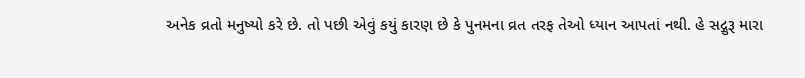અનેક વ્રતો મનુષ્યો કરે છે. તો પછી એવું કયું કારણ છે કે પુનમના વ્રત તરફ તેઓ ધ્યાન આપતાં નથી. હે સદ્ગુરૂ મારા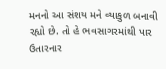મનનો આ સંશય મને વ્યાકુળ બનાવી રહ્યો છે. તો હે ભવસાગરમાંથી પાર ઉતારનાર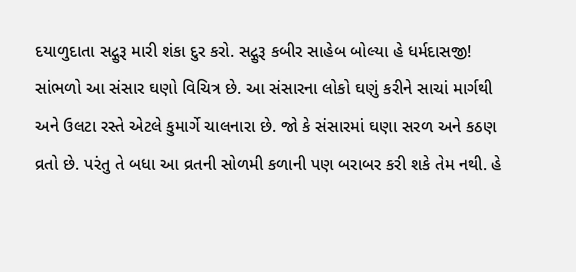દયાળુદાતા સદ્ગુરૂ મારી શંકા દુર કરો. સદ્ગુરૂ કબીર સાહેબ બોલ્યા હે ધર્મદાસજી! સાંભળો આ સંસાર ઘણો વિચિત્ર છે. આ સંસારના લોકો ઘણું કરીને સાચાં માર્ગથી અને ઉલટા રસ્તે એટલે કુમાર્ગે ચાલનારા છે. જો કે સંસારમાં ઘણા સરળ અને કઠણ વ્રતો છે. પરંતુ તે બધા આ વ્રતની સોળમી કળાની પણ બરાબર કરી શકે તેમ નથી. હે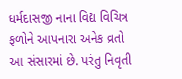ધર્મદાસજી નાના વિદ્ય વિચિત્ર ફળોને આપનારા અનેક વ્રતો આ સંસારમાં છે. પરંતુ નિવૃતી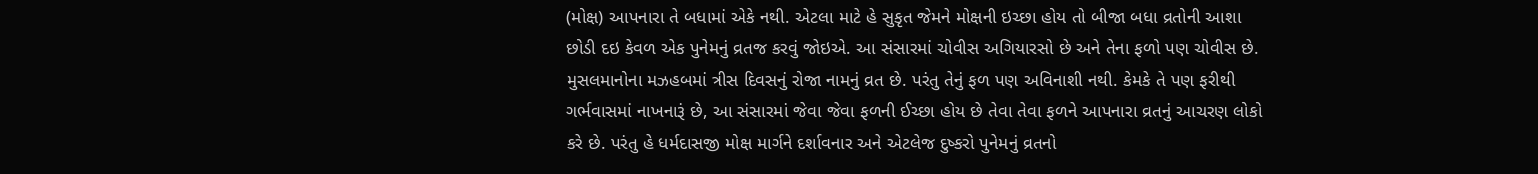(મોક્ષ) આપનારા તે બધામાં એકે નથી. એટલા માટે હે સુકૃત જેમને મોક્ષની ઇચ્છા હોય તો બીજા બધા વ્રતોની આશા છોડી દઇ કેવળ એક પુનેમનું વ્રતજ કરવું જોઇએ. આ સંસારમાં ચોવીસ અગિયારસો છે અને તેના ફળો પણ ચોવીસ છે. મુસલમાનોના મઝહબમાં ત્રીસ દિવસનું રોજા નામનું વ્રત છે. પરંતુ તેનું ફળ પણ અવિનાશી નથી. કેમકે તે પણ ફરીથી ગર્ભવાસમાં નાખનારૂં છે, આ સંસારમાં જેવા જેવા ફળની ઈચ્છા હોય છે તેવા તેવા ફળને આપનારા વ્રતનું આચરણ લોકો કરે છે. પરંતુ હે ધર્મદાસજી મોક્ષ માર્ગને દર્શાવનાર અને એટલેજ દુષ્કરો પુનેમનું વ્રતનો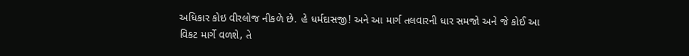અધિકાર કોઇ વીરલોજ નીકળે છે. હે ધર્મદાસજી! અને આ માર્ગ તલવારની ધાર સમજો અને જે કોઈ આ વિકટ માર્ગે વળશે, તે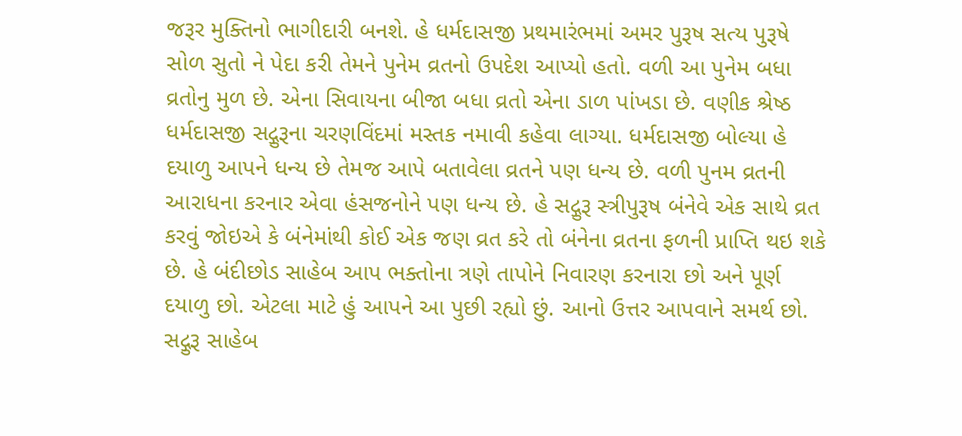જરૂર મુક્તિનો ભાગીદારી બનશે. હે ધર્મદાસજી પ્રથમારંભમાં અમર પુરૂષ સત્ય પુરૂષે સોળ સુતો ને પેદા કરી તેમને પુનેમ વ્રતનો ઉપદેશ આપ્યો હતો. વળી આ પુનેમ બધા વ્રતોનુ મુળ છે. એના સિવાયના બીજા બધા વ્રતો એના ડાળ પાંખડા છે. વણીક શ્રેષ્ઠ ધર્મદાસજી સદ્ગુરૂના ચરણવિંદમાં મસ્તક નમાવી કહેવા લાગ્યા. ધર્મદાસજી બોલ્યા હે દયાળુ આપને ધન્ય છે તેમજ આપે બતાવેલા વ્રતને પણ ધન્ય છે. વળી પુનમ વ્રતની આરાધના કરનાર એવા હંસજનોને પણ ધન્ય છે. હે સદ્ગુરૂ સ્ત્રીપુરૂષ બંનેવે એક સાથે વ્રત કરવું જોઇએ કે બંનેમાંથી કોઈ એક જણ વ્રત કરે તો બંનેના વ્રતના ફળની પ્રાપ્તિ થઇ શકે છે. હે બંદીછોડ સાહેબ આપ ભક્તોના ત્રણે તાપોને નિવારણ કરનારા છો અને પૂર્ણ દયાળુ છો. એટલા માટે હું આપને આ પુછી રહ્યો છું. આનો ઉત્તર આપવાને સમર્થ છો. સદ્ગુરૂ સાહેબ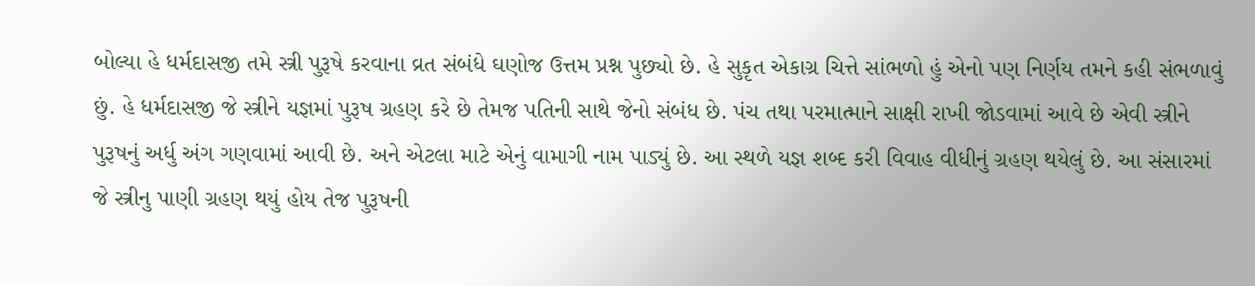બોલ્યા હે ધર્મદાસજી તમે સ્ત્રી પુરૂષે કરવાના વ્રત સંબંધે ઘણોજ ઉત્તમ પ્રશ્ન પુછ્યો છે. હે સુકૃત એકાગ્ર ચિત્તે સાંભળો હું એનો પણ નિર્ણય તમને કહી સંભળાવું છું. હે ધર્મદાસજી જે સ્ત્રીને યજ્ઞમાં પુરૂષ ગ્રહણ કરે છે તેમજ પતિની સાથે જેનો સંબંધ છે. પંચ તથા પરમાત્માને સાક્ષી રાખી જોડવામાં આવે છે એવી સ્ત્રીને પુરૂષનું અર્ધુ અંગ ગણવામાં આવી છે. અને એટલા માટે એનું વામાગી નામ પાડ્યું છે. આ સ્થળે યજ્ઞ શબ્દ કરી વિવાહ વીધીનું ગ્રહણ થયેલું છે. આ સંસારમાં જે સ્ત્રીનુ પાણી ગ્રહણ થયું હોય તેજ પુરૂષની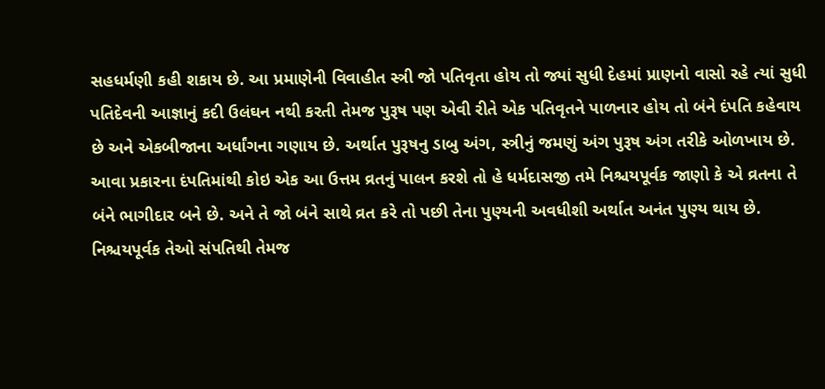સહધર્મણી કહી શકાય છે. આ પ્રમાણેની વિવાહીત સ્ત્રી જો પતિવૃતા હોય તો જ્યાં સુધી દેહમાં પ્રાણનો વાસો રહે ત્યાં સુધી પતિદેવની આજ્ઞાનું કદી ઉલંઘન નથી કરતી તેમજ પુરૂષ પણ એવી રીતે એક પતિવૃતને પાળનાર હોય તો બંને દંપતિ કહેવાય છે અને એકબીજાના અર્ધાંગના ગણાય છે. અર્થાત પુરૂષનુ ડાબુ અંગ, સ્ત્રીનું જમણું અંગ પુરૂષ અંગ તરીકે ઓળખાય છે. આવા પ્રકારના દંપતિમાંથી કોઇ એક આ ઉત્તમ વ્રતનું પાલન કરશે તો હે ધર્મદાસજી તમે નિશ્ચયપૂર્વક જાણો કે એ વ્રતના તે બંને ભાગીદાર બને છે. અને તે જો બંને સાથે વ્રત કરે તો પછી તેના પુણ્યની અવધીશી અર્થાત અનંત પુણ્ય થાય છે. નિશ્ચયપૂર્વક તેઓ સંપતિથી તેમજ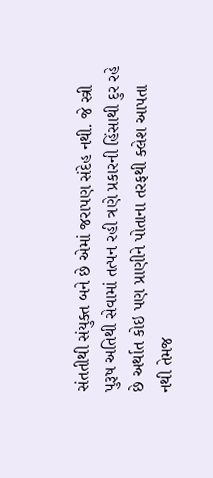સંતતીથી સંયુક્ત બને છે એમાં જરાપણ સંદેહ નથી. જે સ્ત્રી પુરૂષ અતિથી સેવામાં તત્પન રહી ત્રણે પ્રકારની હિંસાથી દુર રહે છે અર્થાત કોઇ પણ પ્રાણીને પોતાના તરફથી ક્લેશ આપતા નથી તેમજ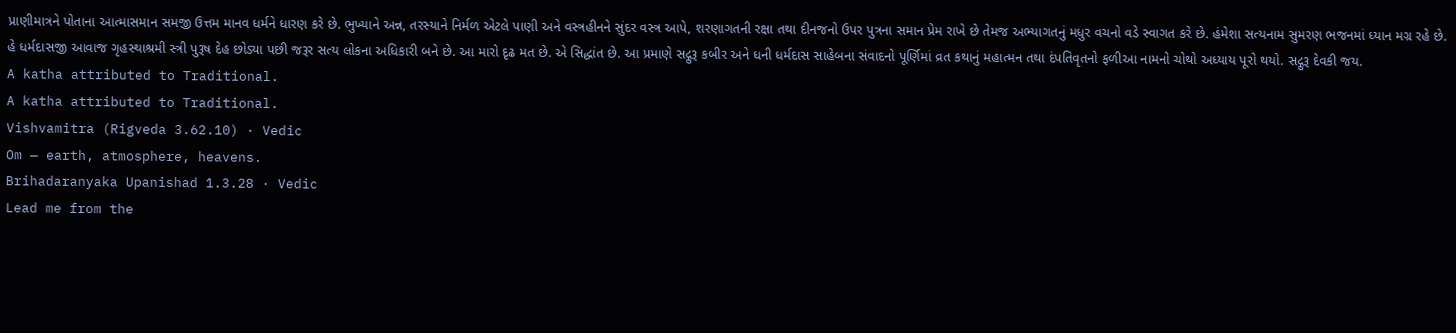પ્રાણીમાત્રને પોતાના આત્માસમાન સમજી ઉત્તમ માનવ ધર્મને ધારણ કરે છે. ભુખ્યાને અન્ન, તરસ્યાને નિર્મળ એટલે પાણી અને વસ્ત્રહીનને સુંદર વસ્ત્ર આપે, શરણાગતની રક્ષા તથા દીનજનો ઉપર પુત્રના સમાન પ્રેમ રાખે છે તેમજ અભ્યાગતનું મધુર વચનો વડે સ્વાગત કરે છે. હંમેશા સત્યનામ સુમરણ ભજનમાં ધ્યાન મગ્ર રહે છે. હે ધર્મદાસજી આવાજ ગૃહસ્થાશ્રમી સ્ત્રી પુરૂષ દેહ છોડ્યા પછી જરૂર સત્ય લોકના અધિકારી બને છે. આ મારો દૃઢ મત છે. એ સિદ્ધાંત છે. આ પ્રમાણે સદ્ગુરૂ કબીર અને ધની ધર્મદાસ સાહેબના સંવાદનો પૂર્ણિમાં વ્રત કથાનું મહાત્મન તથા દંપતિવૃતનો ફળીઆ નામનો ચોથો અધ્યાય પૂરો થયો. સદ્ગુરૂ દેવકી જય.
A katha attributed to Traditional.
A katha attributed to Traditional.
Vishvamitra (Rigveda 3.62.10) · Vedic
Om — earth, atmosphere, heavens.
Brihadaranyaka Upanishad 1.3.28 · Vedic
Lead me from the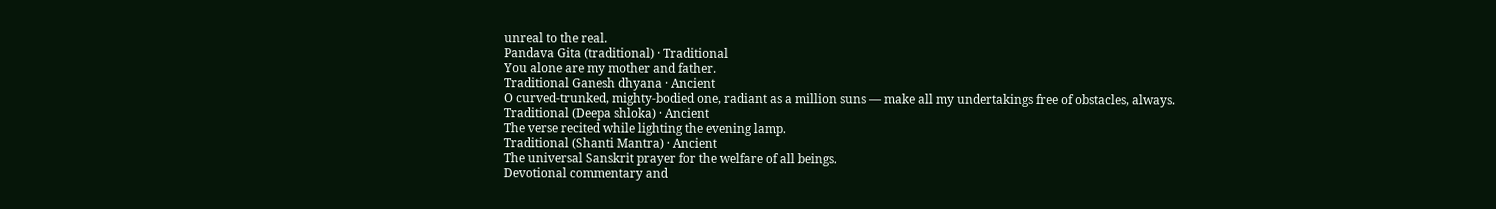unreal to the real.
Pandava Gita (traditional) · Traditional
You alone are my mother and father.
Traditional Ganesh dhyana · Ancient
O curved-trunked, mighty-bodied one, radiant as a million suns — make all my undertakings free of obstacles, always.
Traditional (Deepa shloka) · Ancient
The verse recited while lighting the evening lamp.
Traditional (Shanti Mantra) · Ancient
The universal Sanskrit prayer for the welfare of all beings.
Devotional commentary and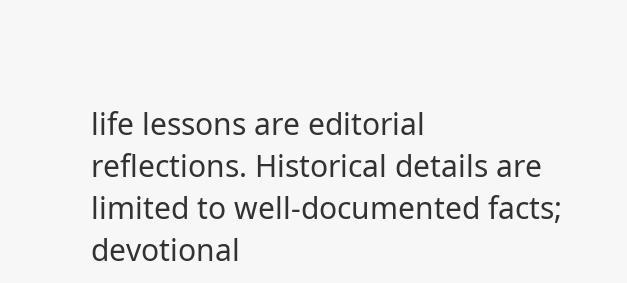life lessons are editorial reflections. Historical details are limited to well-documented facts; devotional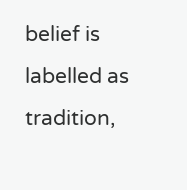belief is labelled as tradition,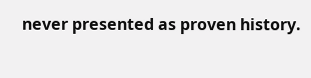never presented as proven history.